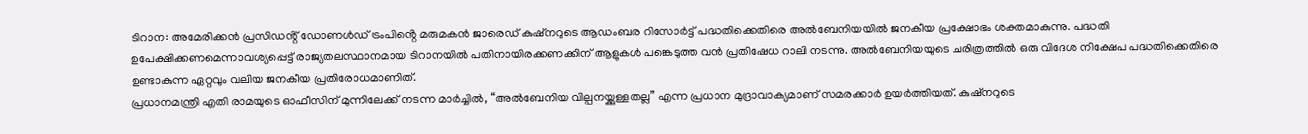ടിറാന: അമേരിക്കൻ പ്രസിഡൻ്റ് ഡോണൾഡ് ട്രംപിൻ്റെ മരുമകൻ ജാരെഡ് കുഷ്നറുടെ ആഡംബര റിസോർട്ട് പദ്ധതിക്കെതിരെ അൽബേനിയയിൽ ജനകീയ പ്രക്ഷോഭം ശക്തമാകുന്നു. പദ്ധതി ഉപേക്ഷിക്കണമെന്നാവശ്യപ്പെട്ട് രാജ്യതലസ്ഥാനമായ ടിറാനയിൽ പതിനായിരക്കണക്കിന് ആളുകൾ പങ്കെടുത്ത വൻ പ്രതിഷേധ റാലി നടന്നു. അൽബേനിയയുടെ ചരിത്രത്തിൽ ഒരു വിദേശ നിക്ഷേപ പദ്ധതിക്കെതിരെ ഉണ്ടാകുന്ന ഏറ്റവും വലിയ ജനകീയ പ്രതിരോധമാണിത്.
പ്രധാനമന്ത്രി എതി രാമയുടെ ഓഫീസിന് മുന്നിലേക്ക് നടന്ന മാർച്ചിൽ, “അൽബേനിയ വില്പനയ്ക്കുള്ളതല്ല” എന്ന പ്രധാന മുദ്രാവാക്യമാണ് സമരക്കാർ ഉയർത്തിയത്. കുഷ്നറുടെ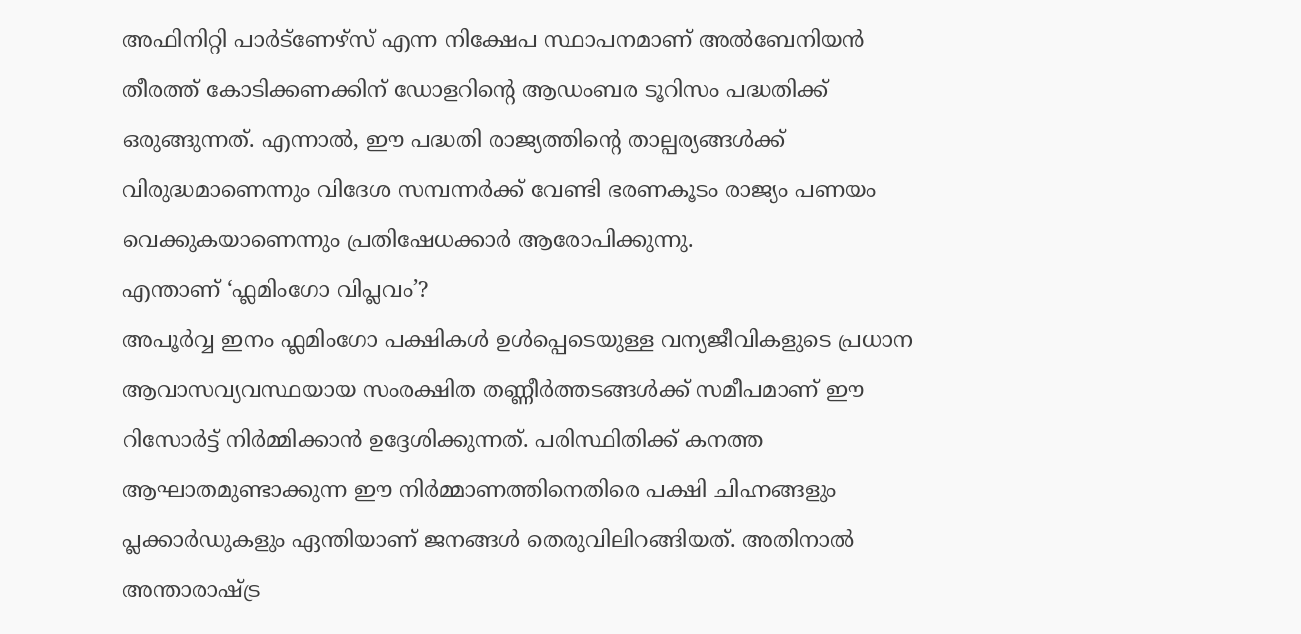അഫിനിറ്റി പാർട്ണേഴ്സ് എന്ന നിക്ഷേപ സ്ഥാപനമാണ് അൽബേനിയൻ തീരത്ത് കോടിക്കണക്കിന് ഡോളറിൻ്റെ ആഡംബര ടൂറിസം പദ്ധതിക്ക് ഒരുങ്ങുന്നത്. എന്നാൽ, ഈ പദ്ധതി രാജ്യത്തിൻ്റെ താല്പര്യങ്ങൾക്ക് വിരുദ്ധമാണെന്നും വിദേശ സമ്പന്നർക്ക് വേണ്ടി ഭരണകൂടം രാജ്യം പണയം വെക്കുകയാണെന്നും പ്രതിഷേധക്കാർ ആരോപിക്കുന്നു.
എന്താണ് ‘ഫ്ലമിംഗോ വിപ്ലവം’?
അപൂർവ്വ ഇനം ഫ്ലമിംഗോ പക്ഷികൾ ഉൾപ്പെടെയുള്ള വന്യജീവികളുടെ പ്രധാന ആവാസവ്യവസ്ഥയായ സംരക്ഷിത തണ്ണീർത്തടങ്ങൾക്ക് സമീപമാണ് ഈ റിസോർട്ട് നിർമ്മിക്കാൻ ഉദ്ദേശിക്കുന്നത്. പരിസ്ഥിതിക്ക് കനത്ത ആഘാതമുണ്ടാക്കുന്ന ഈ നിർമ്മാണത്തിനെതിരെ പക്ഷി ചിഹ്നങ്ങളും പ്ലക്കാർഡുകളും ഏന്തിയാണ് ജനങ്ങൾ തെരുവിലിറങ്ങിയത്. അതിനാൽ അന്താരാഷ്ട്ര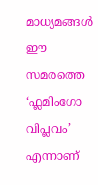മാധ്യമങ്ങൾ ഈ സമരത്തെ ‘ഫ്ലമിംഗോ വിപ്ലവം’ എന്നാണ്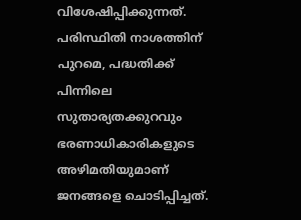വിശേഷിപ്പിക്കുന്നത്.
പരിസ്ഥിതി നാശത്തിന് പുറമെ, പദ്ധതിക്ക് പിന്നിലെ സുതാര്യതക്കുറവും ഭരണാധികാരികളുടെ അഴിമതിയുമാണ് ജനങ്ങളെ ചൊടിപ്പിച്ചത്.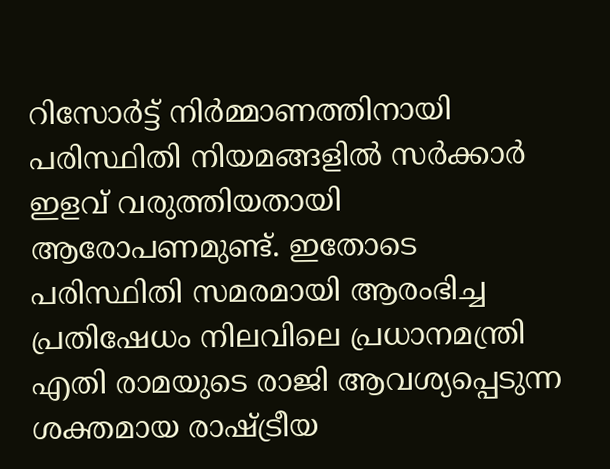റിസോർട്ട് നിർമ്മാണത്തിനായി പരിസ്ഥിതി നിയമങ്ങളിൽ സർക്കാർ ഇളവ് വരുത്തിയതായി ആരോപണമുണ്ട്. ഇതോടെ പരിസ്ഥിതി സമരമായി ആരംഭിച്ച പ്രതിഷേധം നിലവിലെ പ്രധാനമന്ത്രി എതി രാമയുടെ രാജി ആവശ്യപ്പെടുന്ന ശക്തമായ രാഷ്ട്രീയ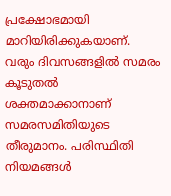പ്രക്ഷോഭമായി മാറിയിരിക്കുകയാണ്.
വരും ദിവസങ്ങളിൽ സമരം കൂടുതൽ ശക്തമാക്കാനാണ് സമരസമിതിയുടെ തീരുമാനം. പരിസ്ഥിതി നിയമങ്ങൾ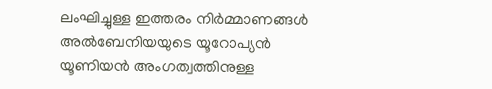ലംഘിച്ചുള്ള ഇത്തരം നിർമ്മാണങ്ങൾ അൽബേനിയയുടെ യൂറോപ്യൻ യൂണിയൻ അംഗത്വത്തിനുള്ള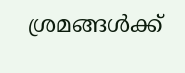ശ്രമങ്ങൾക്ക്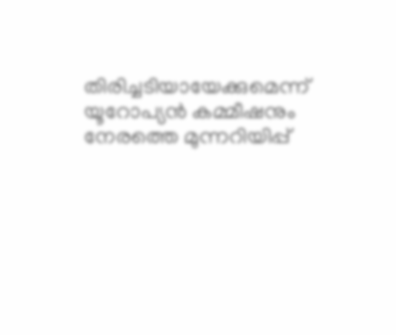തിരിച്ചടിയായേക്കുമെന്ന് യൂറോപ്യൻ കമ്മീഷനും നേരത്തെ മുന്നറിയിപ്പ്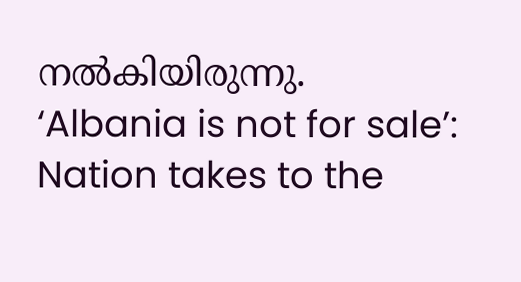നൽകിയിരുന്നു.
‘Albania is not for sale’: Nation takes to the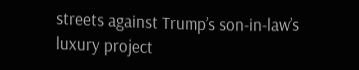streets against Trump’s son-in-law’s luxury project